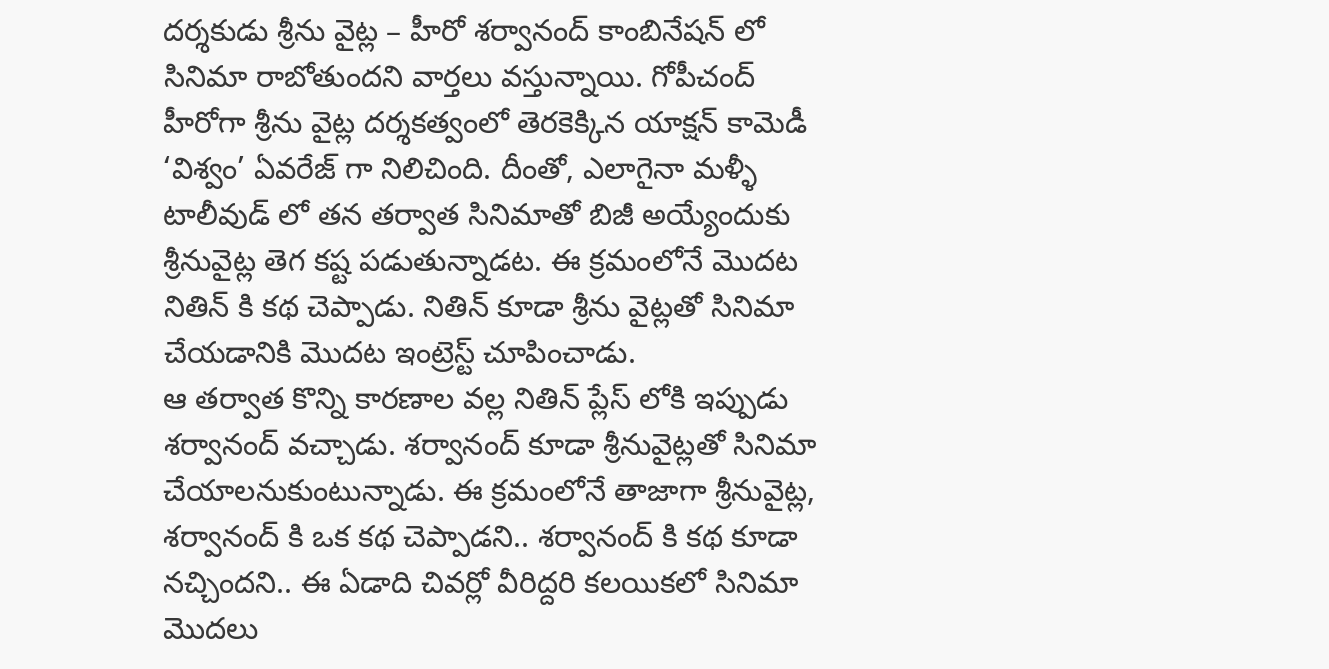దర్శకుడు శ్రీను వైట్ల – హీరో శర్వానంద్ కాంబినేషన్ లో సినిమా రాబోతుందని వార్తలు వస్తున్నాయి. గోపీచంద్ హీరోగా శ్రీను వైట్ల దర్శకత్వంలో తెరకెక్కిన యాక్షన్ కామెడీ ‘విశ్వం’ ఏవరేజ్ గా నిలిచింది. దీంతో, ఎలాగైనా మళ్ళీ టాలీవుడ్ లో తన తర్వాత సినిమాతో బిజీ అయ్యేందుకు శ్రీనువైట్ల తెగ కష్ట పడుతున్నాడట. ఈ క్రమంలోనే మొదట నితిన్ కి కథ చెప్పాడు. నితిన్ కూడా శ్రీను వైట్లతో సినిమా చేయడానికి మొదట ఇంట్రెస్ట్ చూపించాడు.
ఆ తర్వాత కొన్ని కారణాల వల్ల నితిన్ ప్లేస్ లోకి ఇప్పుడు శర్వానంద్ వచ్చాడు. శర్వానంద్ కూడా శ్రీనువైట్లతో సినిమా చేయాలనుకుంటున్నాడు. ఈ క్రమంలోనే తాజాగా శ్రీనువైట్ల, శర్వానంద్ కి ఒక కథ చెప్పాడని.. శర్వానంద్ కి కథ కూడా నచ్చిందని.. ఈ ఏడాది చివర్లో వీరిద్దరి కలయికలో సినిమా మొదలు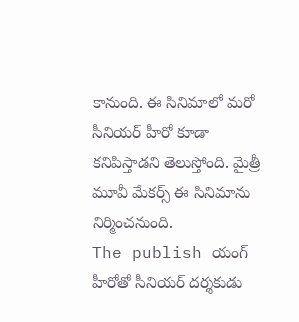కానుంది. ఈ సినిమాలో మరో సీనియర్ హీరో కూడా కనిపిస్తాడని తెలుస్తోంది. మైత్రీ మూవీ మేకర్స్ ఈ సినిమాను నిర్మించనుంది.
The publish యంగ్ హీరోతో సీనియర్ దర్శకుడు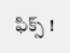ఫిక్స్ !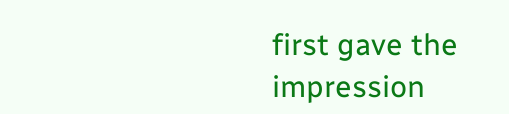first gave the impression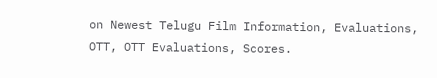on Newest Telugu Film Information, Evaluations, OTT, OTT Evaluations, Scores.